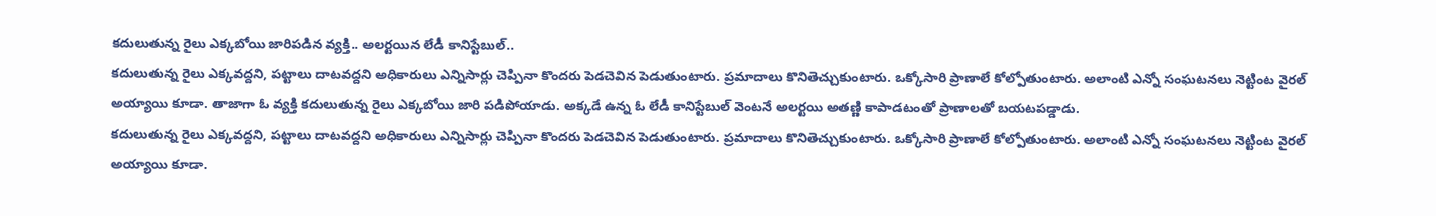కదులుతున్న రైలు ఎక్కబోయి జారిపడిన వ్యక్తి.. అలర్టయిన లేడీ కానిస్టేబుల్..
కదులుతున్న రైలు ఎక్కవద్దని, పట్టాలు దాటవద్దని అధికారులు ఎన్నిసార్లు చెప్పినా కొందరు పెడచెవిన పెడుతుంటారు. ప్రమాదాలు కొనితెచ్చుకుంటారు. ఒక్కోసారి ప్రాణాలే కోల్పోతుంటారు. అలాంటి ఎన్నో సంఘటనలు నెట్టింట వైరల్ అయ్యాయి కూడా. తాజాగా ఓ వ్యక్తి కదులుతున్న రైలు ఎక్కబోయి జారి పడిపోయాడు. అక్కడే ఉన్న ఓ లేడీ కానిస్టేబుల్ వెంటనే అలర్టయి అతణ్ణి కాపాడటంతో ప్రాణాలతో బయటపడ్డాడు.
కదులుతున్న రైలు ఎక్కవద్దని, పట్టాలు దాటవద్దని అధికారులు ఎన్నిసార్లు చెప్పినా కొందరు పెడచెవిన పెడుతుంటారు. ప్రమాదాలు కొనితెచ్చుకుంటారు. ఒక్కోసారి ప్రాణాలే కోల్పోతుంటారు. అలాంటి ఎన్నో సంఘటనలు నెట్టింట వైరల్ అయ్యాయి కూడా.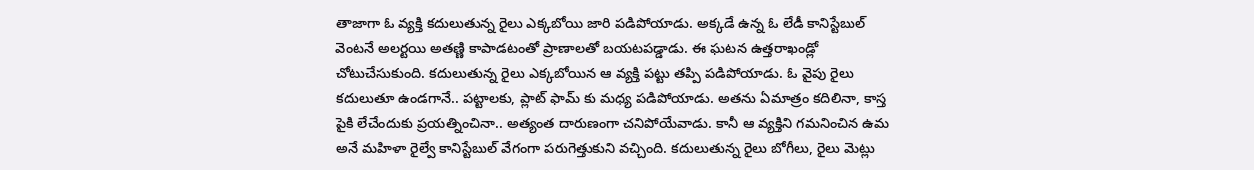తాజాగా ఓ వ్యక్తి కదులుతున్న రైలు ఎక్కబోయి జారి పడిపోయాడు. అక్కడే ఉన్న ఓ లేడీ కానిస్టేబుల్ వెంటనే అలర్టయి అతణ్ణి కాపాడటంతో ప్రాణాలతో బయటపడ్డాడు. ఈ ఘటన ఉత్తరాఖండ్లో చోటుచేసుకుంది. కదులుతున్న రైలు ఎక్కబోయిన ఆ వ్యక్తి పట్టు తప్పి పడిపోయాడు. ఓ వైపు రైలు కదులుతూ ఉండగానే.. పట్టాలకు, ప్లాట్ ఫామ్ కు మధ్య పడిపోయాడు. అతను ఏమాత్రం కదిలినా, కాస్త పైకి లేచేందుకు ప్రయత్నించినా.. అత్యంత దారుణంగా చనిపోయేవాడు. కానీ ఆ వ్యక్తిని గమనించిన ఉమ అనే మహిళా రైల్వే కానిస్టేబుల్ వేగంగా పరుగెత్తుకుని వచ్చింది. కదులుతున్న రైలు బోగీలు, రైలు మెట్లు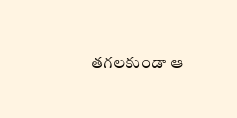తగలకుండా ఆ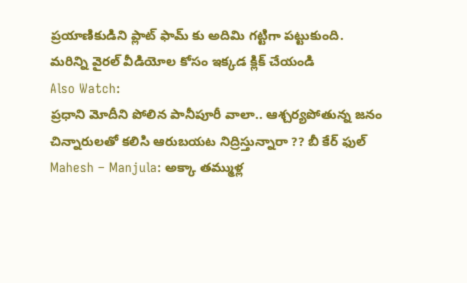ప్రయాణికుడిని ప్లాట్ ఫామ్ కు అదిమి గట్టిగా పట్టుకుంది.
మరిన్ని వైరల్ వీడియోల కోసం ఇక్కడ క్లిక్ చేయండి
Also Watch:
ప్రధాని మోదీని పోలిన పానీపూరీ వాలా.. ఆశ్చర్యపోతున్న జనం
చిన్నారులతో కలిసి ఆరుబయట నిద్రిస్తున్నారా ?? బీ కేర్ ఫుల్
Mahesh – Manjula: అక్కా తమ్ముళ్ల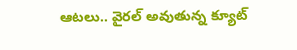ఆటలు.. వైరల్ అవుతున్న క్యూట్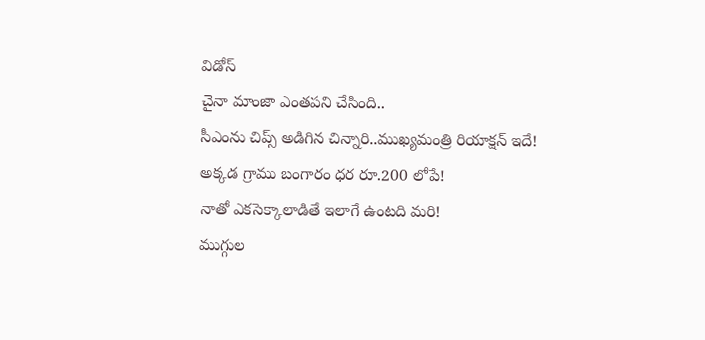విడోస్
చైనా మాంజా ఎంతపని చేసింది..
సీఎంను చిప్స్ అడిగిన చిన్నారి..ముఖ్యమంత్రి రియాక్షన్ ఇదే!
అక్కడ గ్రాము బంగారం ధర రూ.200 లోపే!
నాతో ఎకసెక్కాలాడితే ఇలాగే ఉంటది మరి!
ముగ్గుల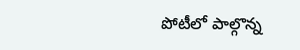పోటీలో పాల్గొన్న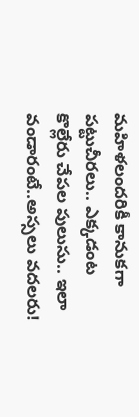మహిళలందరికీ కానుకగా పట్టుచీరలు.. ఎక్కడంట
కొల్లేరు చేపల పులుసు.. ఇలా వండారంటే..అస్సలు వదలరు!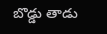బొడ్డు తాడు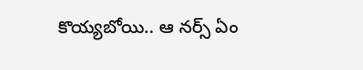కొయ్యబోయి.. ఆ నర్స్ ఏం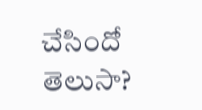చేసిందో తెలుసా?